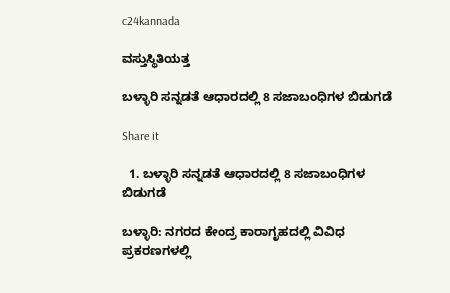c24kannada

ವಸ್ತುಸ್ಥಿತಿಯತ್ತ

ಬಳ್ಳಾರಿ ಸನ್ನಡತೆ ಆಧಾರದಲ್ಲಿ 8 ಸಜಾಬಂಧಿಗಳ ಬಿಡುಗಡೆ

Share it

  1. ಬಳ್ಳಾರಿ ಸನ್ನಡತೆ ಆಧಾರದಲ್ಲಿ 8 ಸಜಾಬಂಧಿಗಳ ಬಿಡುಗಡೆ

ಬಳ್ಳಾರಿ: ನಗರದ ಕೇಂದ್ರ ಕಾರಾಗೃಹದಲ್ಲಿ ವಿವಿಧ ಪ್ರಕರಣಗಳಲ್ಲಿ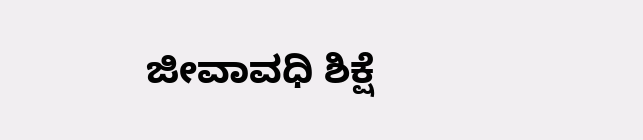ಜೀವಾವಧಿ ಶಿಕ್ಷೆ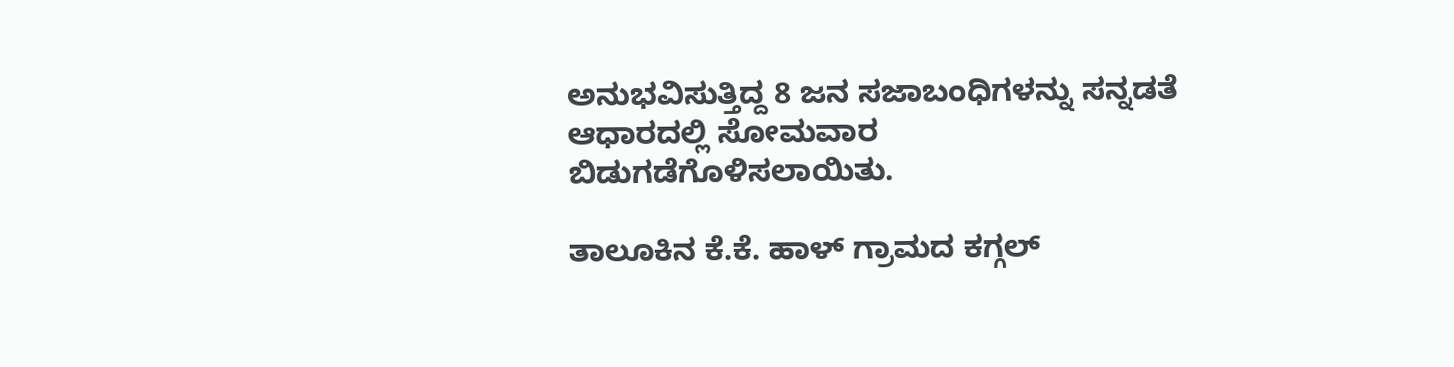ಅನುಭವಿಸುತ್ತಿದ್ದ 8 ಜನ ಸಜಾಬಂಧಿಗಳನ್ನು ಸನ್ನಡತೆ ಆಧಾರದಲ್ಲಿ ಸೋಮವಾರ ಬಿಡುಗಡೆಗೊಳಿಸಲಾಯಿತು.

ತಾಲೂಕಿನ ಕೆ.ಕೆ. ಹಾಳ್ ಗ್ರಾಮದ ಕಗ್ಗಲ್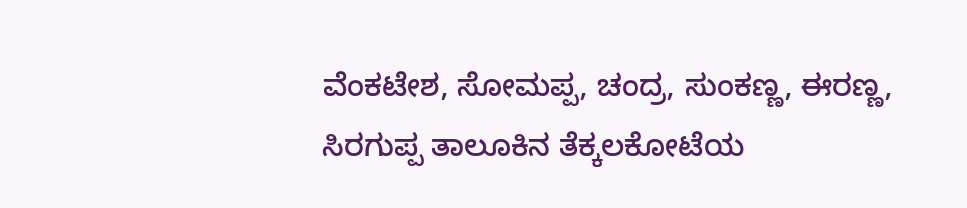ವೆಂಕಟೇಶ, ಸೋಮಪ್ಪ, ಚಂದ್ರ, ಸುಂಕಣ್ಣ, ಈರಣ್ಣ, ಸಿರಗುಪ್ಪ ತಾಲೂಕಿನ ತೆಕ್ಕಲಕೋಟೆಯ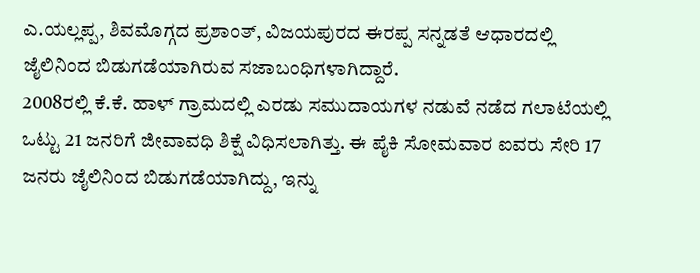ಎ.ಯಲ್ಲಪ್ಪ, ಶಿವಮೊಗ್ಗದ ಪ್ರಶಾಂತ್, ವಿಜಯಪುರದ ಈರಪ್ಪ ಸನ್ನಡತೆ ಆಧಾರದಲ್ಲಿ ಜೈಲಿನಿಂದ ಬಿಡುಗಡೆಯಾಗಿರುವ ಸಜಾಬಂಧಿಗಳಾಗಿದ್ದಾರೆ.
2008ರಲ್ಲಿ ಕೆ.ಕೆ. ಹಾಳ್ ಗ್ರಾಮದಲ್ಲಿ ಎರಡು ಸಮುದಾಯಗಳ ನಡುವೆ ನಡೆದ ಗಲಾಟೆಯಲ್ಲಿ ಒಟ್ಟು 21 ಜನರಿಗೆ ಜೀವಾವಧಿ ಶಿಕ್ಷೆ ವಿಧಿಸಲಾಗಿತ್ತು. ಈ ಪೈಕಿ ಸೋಮವಾರ ಐವರು ಸೇರಿ 17 ಜನರು ಜೈಲಿನಿಂದ ಬಿಡುಗಡೆಯಾಗಿದ್ದು, ಇನ್ನು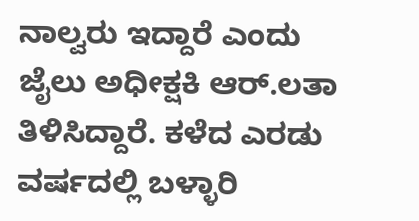ನಾಲ್ವರು ಇದ್ದಾರೆ ಎಂದು ಜೈಲು ಅಧೀಕ್ಷಕಿ ಆರ್.ಲತಾ ತಿಳಿಸಿದ್ದಾರೆ. ಕಳೆದ ಎರಡು ವರ್ಷದಲ್ಲಿ ಬಳ್ಳಾರಿ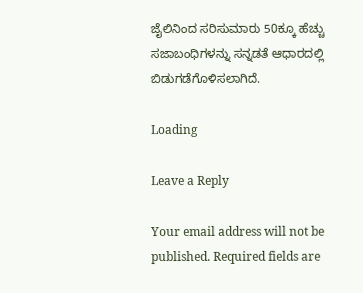ಜೈಲಿನಿಂದ ಸರಿಸುಮಾರು 50ಕ್ಕೂ ಹೆಚ್ಚು ಸಜಾಬಂಧಿಗಳನ್ನು ಸನ್ನಡತೆ ಆಧಾರದಲ್ಲಿ ಬಿಡುಗಡೆಗೊಳಿಸಲಾಗಿದೆ.

Loading

Leave a Reply

Your email address will not be published. Required fields are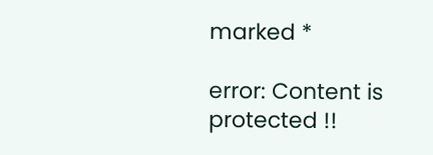marked *

error: Content is protected !!